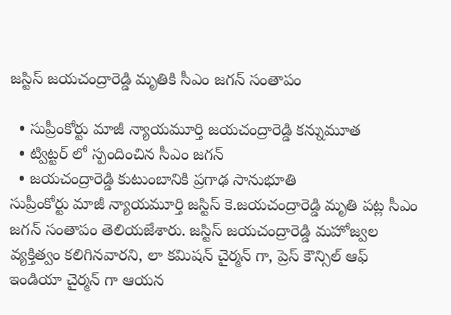జస్టిస్ జయచంద్రారెడ్డి మృతికి సీఎం జగన్ సంతాపం

  • సుప్రీంకోర్టు మాజీ న్యాయమూర్తి జయచంద్రారెడ్డి కన్నుమూత
  • ట్విట్టర్ లో స్పందించిన సీఎం జగన్
  • జయచంద్రారెడ్డి కుటుంబానికి ప్రగాఢ సానుభూతి
సుప్రీంకోర్టు మాజీ న్యాయమూర్తి జస్టిస్ కె.జయచంద్రారెడ్డి మృతి పట్ల సీఎం జగన్ సంతాపం తెలియజేశారు. జస్టిస్ జయచంద్రారెడ్డి మహోజ్వల వ్యక్తిత్వం కలిగినవారని, లా కమిషన్ చైర్మన్ గా, ప్రెస్ కౌన్సిల్ ఆఫ్ ఇండియా చైర్మన్ గా ఆయన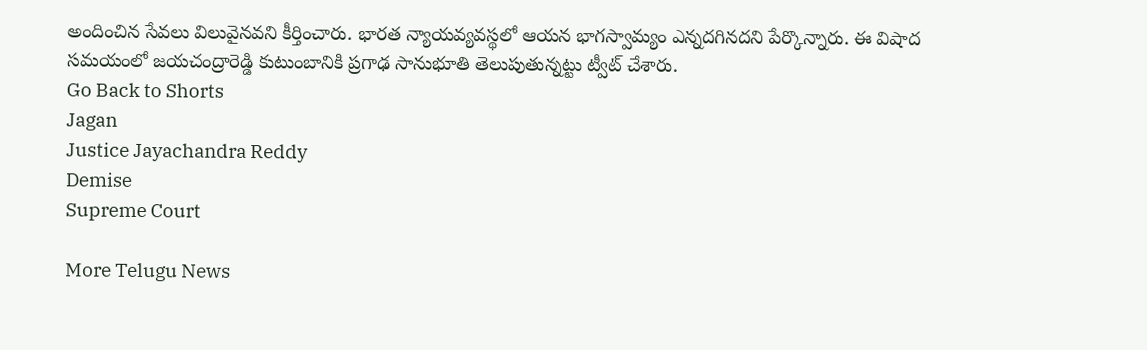అందించిన సేవలు విలువైనవని కీర్తించారు. భారత న్యాయవ్యవస్థలో ఆయన భాగస్వామ్యం ఎన్నదగినదని పేర్కొన్నారు. ఈ విషాద సమయంలో జయచంద్రారెడ్డి కుటుంబానికి ప్రగాఢ సానుభూతి తెలుపుతున్నట్టు ట్వీట్ చేశారు.
Go Back to Shorts
Jagan
Justice Jayachandra Reddy
Demise
Supreme Court

More Telugu News